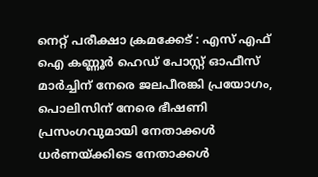നെറ്റ് പരീക്ഷാ ക്രമക്കേട് : എസ് എഫ് ഐ കണ്ണൂർ ഹെഡ് പോസ്റ്റ് ഓഫീസ് മാർച്ചിന് നേരെ ജലപീരങ്കി പ്രയോഗം, പൊലിസിന് നേരെ ഭീഷണി പ്രസംഗവുമായി നേതാക്കൾ
ധർണയ്ക്കിടെ നേതാക്കൾ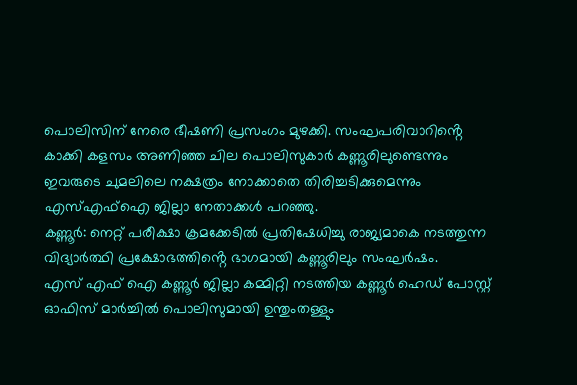പൊലിസിന് നേരെ ഭീഷണി പ്രസംഗം മുഴക്കി. സംഘപരിവാറിൻ്റെ കാക്കി കളസം അണിഞ്ഞ ചില പൊലിസുകാർ കണ്ണൂരിലുണ്ടെന്നും ഇവരുടെ ചുമലിലെ നക്ഷത്രം നോക്കാതെ തിരിച്ചടിക്കുമെന്നും എസ്എഫ്ഐ ജില്ലാ നേതാക്കൾ പറഞ്ഞു.
കണ്ണൂർ: നെറ്റ് പരീക്ഷാ ക്രമക്കേടിൽ പ്രതിഷേധിച്ചു രാജ്യമാകെ നടത്തുന്ന വിദ്യാർത്ഥി പ്രക്ഷോഭത്തിൻ്റെ ഭാഗമായി കണ്ണൂരിലും സംഘർഷം.
എസ് എഫ് ഐ കണ്ണൂർ ജില്ലാ കമ്മിറ്റി നടത്തിയ കണ്ണൂർ ഹെഡ് പോസ്റ്റ് ഓഫിസ് മാർച്ചിൽ പൊലിസുമായി ഉന്തുംതള്ളും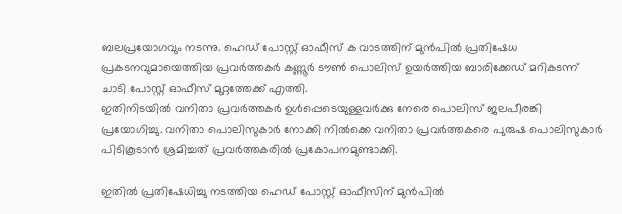ബലപ്രയോഗവും നടന്നു. ഹെഡ് പോസ്റ്റ് ഓഫീസ് ക വാടത്തിന് മുൻപിൽ പ്രതിഷേധ പ്രകടനവുമായെത്തിയ പ്രവർത്തകർ കണ്ണൂർ ടൗൺ പൊലിസ് ഉയർത്തിയ ബാരിക്കേഡ് മറികടന്ന് ചാടി പോസ്റ്റ് ഓഫീസ് മുറ്റത്തേക്ക് എത്തി.
ഇതിനിടയിൽ വനിതാ പ്രവർത്തകർ ഉൾപ്പെടെയുള്ളവർക്കു നേരെ പൊലിസ് ജലപീരങ്കി പ്രയോഗിച്ചു. വനിതാ പൊലിസുകാർ നോക്കി നിൽക്കെ വനിതാ പ്രവർത്തകരെ പുരുഷ പൊലിസുകാർ പിടികൂടാൻ ശ്രമിച്ചത് പ്രവർത്തകരിൽ പ്രകോപനമുണ്ടാക്കി.

ഇതിൽ പ്രതിഷേധിച്ചു നടത്തിയ ഹെഡ് പോസ്റ്റ് ഓഫീസിന് മുൻപിൽ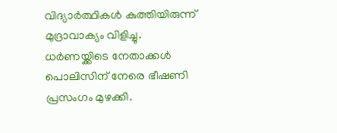വിദ്യാർത്ഥികൾ കുത്തിയിരുന്ന് മുദ്രാവാക്യം വിളിച്ചു.
ധർണയ്ക്കിടെ നേതാക്കൾ പൊലിസിന് നേരെ ഭീഷണി പ്രസംഗം മുഴക്കി.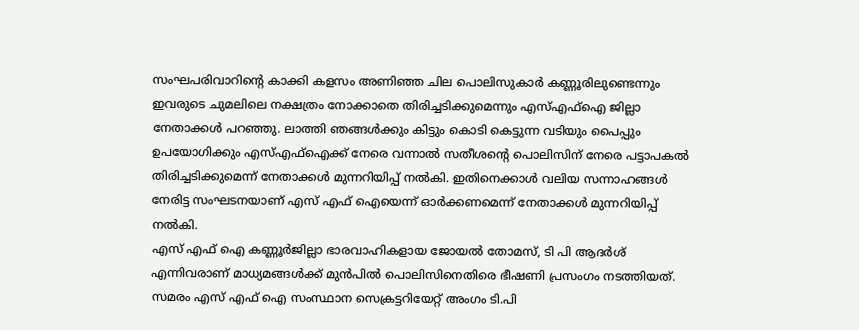സംഘപരിവാറിൻ്റെ കാക്കി കളസം അണിഞ്ഞ ചില പൊലിസുകാർ കണ്ണൂരിലുണ്ടെന്നും ഇവരുടെ ചുമലിലെ നക്ഷത്രം നോക്കാതെ തിരിച്ചടിക്കുമെന്നും എസ്എഫ്ഐ ജില്ലാ നേതാക്കൾ പറഞ്ഞു. ലാത്തി ഞങ്ങൾക്കും കിട്ടും കൊടി കെട്ടുന്ന വടിയും പൈപ്പും ഉപയോഗിക്കും എസ്എഫ്ഐക്ക് നേരെ വന്നാൽ സതീശൻ്റെ പൊലിസിന് നേരെ പട്ടാപകൽ തിരിച്ചടിക്കുമെന്ന് നേതാക്കൾ മുന്നറിയിപ്പ് നൽകി. ഇതിനെക്കാൾ വലിയ സന്നാഹങ്ങൾ നേരിട്ട സംഘടനയാണ് എസ് എഫ് ഐയെന്ന് ഓർക്കണമെന്ന് നേതാക്കൾ മുന്നറിയിപ്പ് നൽകി.
എസ് എഫ് ഐ കണ്ണൂർജില്ലാ ഭാരവാഹികളായ ജോയൽ തോമസ്, ടി പി ആദർശ് എന്നിവരാണ് മാധ്യമങ്ങൾക്ക് മുൻപിൽ പൊലിസിനെതിരെ ഭീഷണി പ്രസംഗം നടത്തിയത്. സമരം എസ് എഫ് ഐ സംസ്ഥാന സെക്രട്ടറിയേറ്റ് അംഗം ടി.പി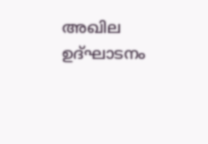അഖില ഉദ്ഘാടനം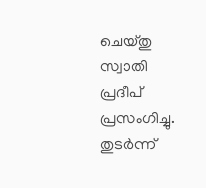ചെയ്തു സ്വാതി പ്രദീപ് പ്രസംഗിച്ചു. തുടർന്ന്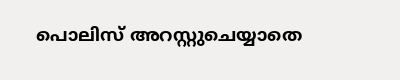പൊലിസ് അറസ്റ്റുചെയ്യാതെ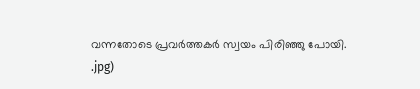വന്നതോടെ പ്രവർത്തകർ സ്വയം പിരിഞ്ഞു പോയി.
.jpg)